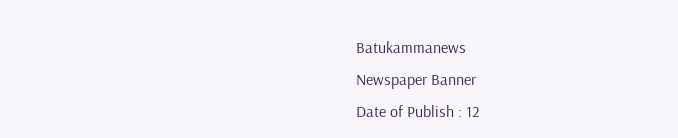Batukammanews
Newspaper Banner
Date of Publish : 12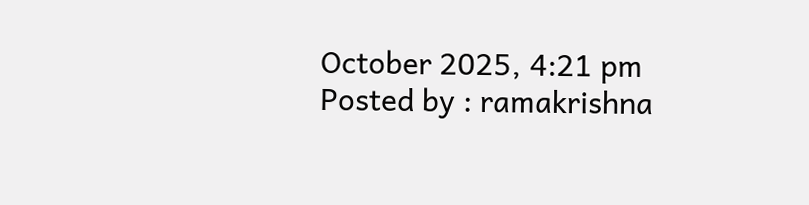October 2025, 4:21 pm Posted by : ramakrishna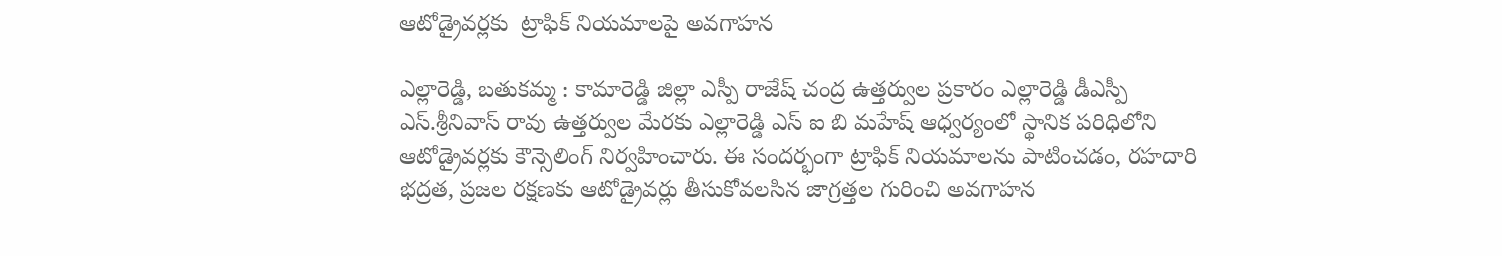ఆటోడ్రైవర్లకు  ట్రాఫిక్ నియమాలపై అవగాహన

ఎల్లారెడ్డి, బతుకమ్మ : కామారెడ్డి జిల్లా ఎస్పీ రాజేష్ చంద్ర ఉత్తర్వుల ప్రకారం ఎల్లారెడ్డి డీఎస్పీ ఎస్.శ్రీనివాస్ రావు ఉత్తర్వుల మేరకు ఎల్లారెడ్డి ఎస్ ఐ బి మహేష్ ఆధ్వర్యంలో స్థానిక పరిధిలోని ఆటోడ్రైవర్లకు కౌన్సెలింగ్ నిర్వహించారు. ఈ సందర్భంగా ట్రాఫిక్ నియమాలను పాటించడం, రహదారి భద్రత, ప్రజల రక్షణకు ఆటోడ్రైవర్లు తీసుకోవలసిన జాగ్రత్తల గురించి అవగాహన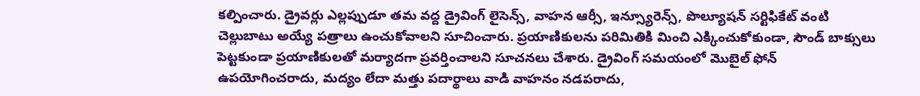కల్పించారు. డ్రైవర్లు ఎల్లప్పుడూ తమ వద్ద డ్రైవింగ్ లైసెన్స్, వాహన ఆర్సీ, ఇన్స్యూరెన్స్, పొల్యూషన్ సర్టిఫికేట్ వంటి చెల్లుబాటు అయ్యే పత్రాలు ఉంచుకోవాలని సూచించారు. ప్రయాణికులను పరిమితికి మించి ఎక్కించుకోకుండా, సౌండ్ బాక్సులు పెట్టకుండా ప్రయాణికులతో మర్యాదగా ప్రవర్తించాలని సూచనలు చేశారు. డ్రైవింగ్ సమయంలో మొబైల్ ఫోన్ ఉపయోగించరాదు, మద్యం లేదా మత్తు పదార్థాలు వాడి వాహనం నడపరాదు,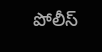పోలీస్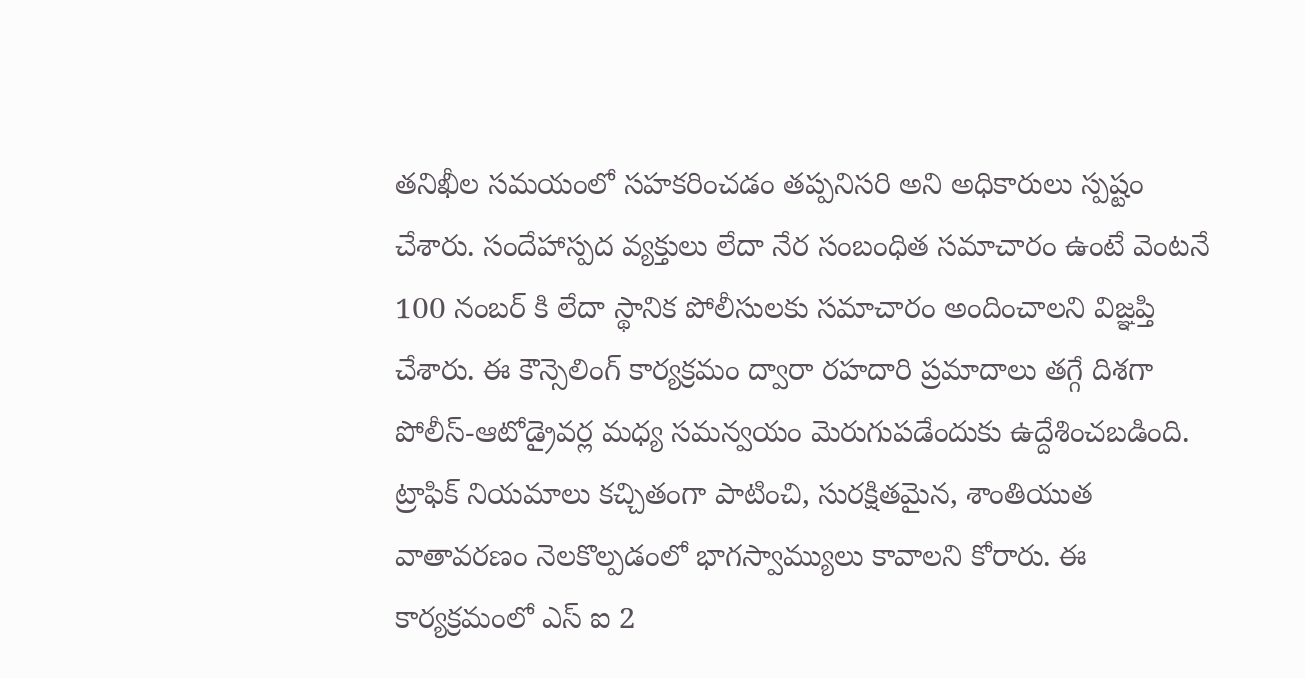తనిఖీల సమయంలో సహకరించడం తప్పనిసరి అని అధికారులు స్పష్టం చేశారు. సందేహాస్పద వ్యక్తులు లేదా నేర సంబంధిత సమాచారం ఉంటే వెంటనే 100 నంబర్‌ కి లేదా స్థానిక పోలీసులకు సమాచారం అందించాలని విజ్ఞప్తి చేశారు. ఈ కౌన్సెలింగ్ కార్యక్రమం ద్వారా రహదారి ప్రమాదాలు తగ్గే దిశగా పోలీస్-ఆటోడ్రైవర్ల మధ్య సమన్వయం మెరుగుపడేందుకు ఉద్దేశించబడింది. ట్రాఫిక్ నియమాలు కచ్చితంగా పాటించి, సురక్షితమైన, శాంతియుత వాతావరణం నెలకొల్పడంలో భాగస్వామ్యులు కావాలని కోరారు. ఈ కార్యక్రమంలో ఎస్ ఐ 2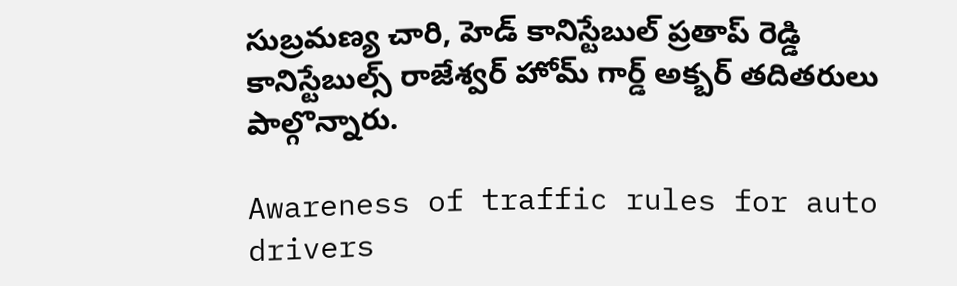సుబ్రమణ్య చారి, హెడ్ కానిస్టేబుల్ ప్రతాప్ రెడ్డి కానిస్టేబుల్స్ రాజేశ్వర్ హోమ్ గార్డ్ అక్బర్ తదితరులు పాల్గొన్నారు.

Awareness of traffic rules for auto drivers